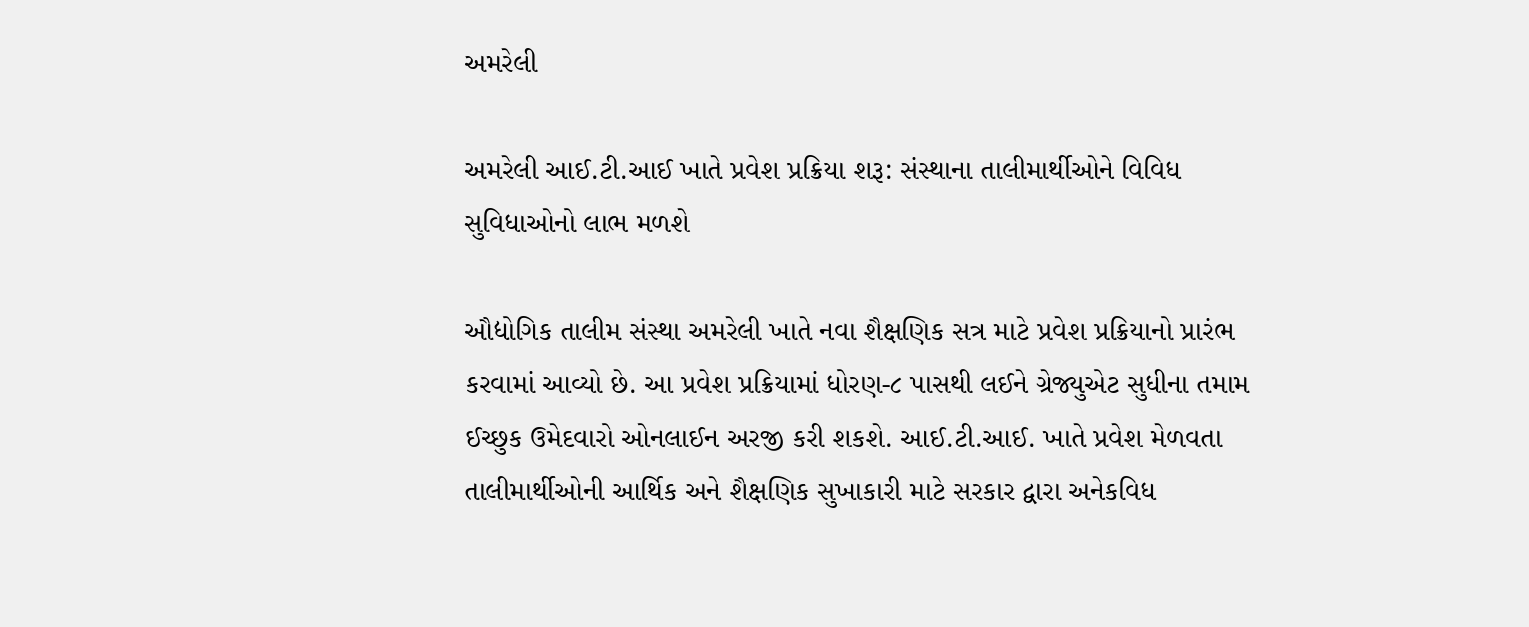અમરેલી

અમરેલી આઈ.ટી.આઈ ખાતે પ્રવેશ પ્રક્રિયા શરૂ: સંસ્થાના તાલીમાર્થીઓને વિવિધ સુવિધાઓનો લાભ મળશે

ઔદ્યોગિક તાલીમ સંસ્થા અમરેલી ખાતે નવા શૈક્ષણિક સત્ર માટે પ્રવેશ પ્રક્રિયાનો પ્રારંભ કરવામાં આવ્યો છે. આ પ્રવેશ પ્રક્રિયામાં ધોરણ-૮ પાસથી લઈને ગ્રેજ્યુએટ સુધીના તમામ ઈચ્છુક ઉમેદવારો ઓનલાઈન અરજી કરી શકશે. આઈ.ટી.આઈ. ખાતે પ્રવેશ મેળવતા તાલીમાર્થીઓની આર્થિક અને શૈક્ષણિક સુખાકારી માટે સરકાર દ્વારા અનેકવિધ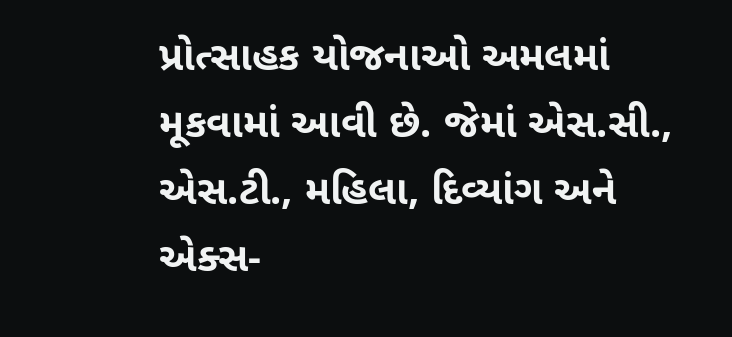પ્રોત્સાહક યોજનાઓ અમલમાં મૂકવામાં આવી છે. જેમાં એસ.સી., એસ.ટી., મહિલા, દિવ્યાંગ અને એક્સ-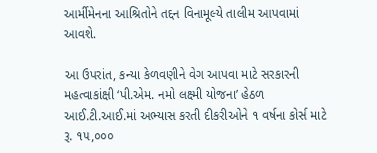આર્મીમેનના આશ્રિતોને તદ્દન વિનામૂલ્યે તાલીમ આપવામાં આવશે.

આ ઉપરાંત, કન્યા કેળવણીને વેગ આપવા માટે સરકારની મહત્વાકાંક્ષી ‘પી.એમ. નમો લક્ષ્મી યોજના’ હેઠળ આઈ.ટી.આઈ.માં અભ્યાસ કરતી દીકરીઓને ૧ વર્ષના કોર્સ માટે રૂ. ૧૫,૦૦૦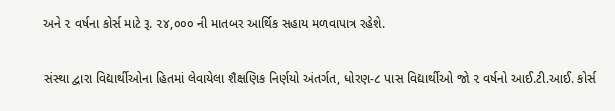અને ૨ વર્ષના કોર્સ માટે રૂ. ૨૪,૦૦૦ ની માતબર આર્થિક સહાય મળવાપાત્ર રહેશે.

સંસ્થા દ્વારા વિદ્યાર્થીઓના હિતમાં લેવાયેલા શૈક્ષણિક નિર્ણયો અંતર્ગત, ધોરણ-૮ પાસ વિદ્યાર્થીઓ જો ૨ વર્ષનો આઈ.ટી.આઈ. કોર્સ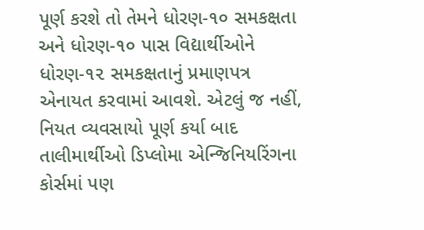પૂર્ણ કરશે તો તેમને ધોરણ-૧૦ સમકક્ષતા અને ધોરણ-૧૦ પાસ વિદ્યાર્થીઓને ધોરણ-૧૨ સમકક્ષતાનું પ્રમાણપત્ર એનાયત કરવામાં આવશે. એટલું જ નહીં, નિયત વ્યવસાયો પૂર્ણ કર્યા બાદ તાલીમાર્થીઓ ડિપ્લોમા એન્જિનિયરિંગના કોર્સમાં પણ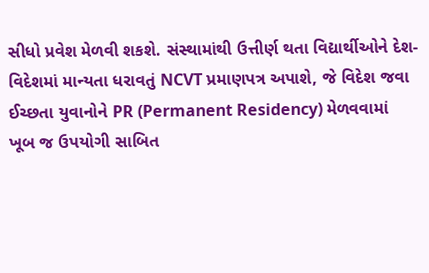સીધો પ્રવેશ મેળવી શકશે. સંસ્થામાંથી ઉત્તીર્ણ થતા વિદ્યાર્થીઓને દેશ-વિદેશમાં માન્યતા ધરાવતું NCVT પ્રમાણપત્ર અપાશે, જે વિદેશ જવા ઈચ્છતા યુવાનોને PR (Permanent Residency) મેળવવામાં ખૂબ જ ઉપયોગી સાબિત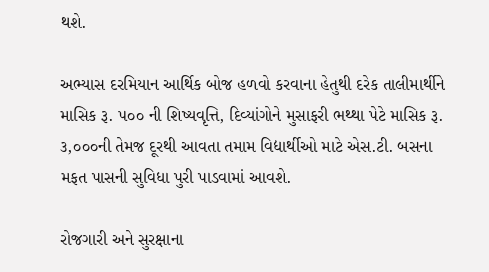થશે.

અભ્યાસ દરમિયાન આર્થિક બોજ હળવો કરવાના હેતુથી દરેક તાલીમાર્થીને માસિક રૂ. ૫૦૦ ની શિષ્યવૃત્તિ, દિવ્યાંગોને મુસાફરી ભથ્થા પેટે માસિક રૂ. ૩,૦૦૦ની તેમજ દૂરથી આવતા તમામ વિદ્યાર્થીઓ માટે એસ.ટી. બસના મફત પાસની સુવિધા પુરી પાડવામાં આવશે.

રોજગારી અને સુરક્ષાના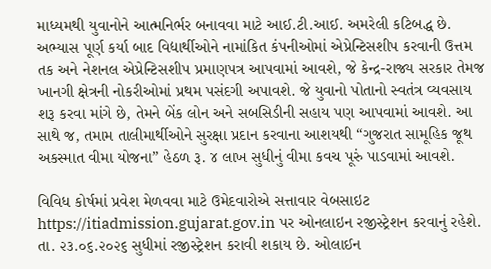માધ્યમથી યુવાનોને આત્મનિર્ભર બનાવવા માટે આઈ.ટી.આઈ. અમરેલી કટિબદ્ધ છે. અભ્યાસ પૂર્ણ કર્યા બાદ વિદ્યાર્થીઓને નામાંકિત કંપનીઓમાં એપ્રેન્ટિસશીપ કરવાની ઉત્તમ તક અને નેશનલ એપ્રેન્ટિસશીપ પ્રમાણપત્ર આપવામાં આવશે, જે કેન્દ્ર-રાજ્ય સરકાર તેમજ ખાનગી ક્ષેત્રની નોકરીઓમાં પ્રથમ પસંદગી અપાવશે. જે યુવાનો પોતાનો સ્વતંત્ર વ્યવસાય શરૂ કરવા માંગે છે, તેમને બેંક લોન અને સબસિડીની સહાય પણ આપવામાં આવશે. આ સાથે જ, તમામ તાલીમાર્થીઓને સુરક્ષા પ્રદાન કરવાના આશયથી “ગુજરાત સામૂહિક જૂથ અકસ્માત વીમા યોજના” હેઠળ રૂ. ૪ લાખ સુધીનું વીમા કવચ પૂરું પાડવામાં આવશે.

વિવિધ કોર્ષમાં પ્રવેશ મેળવવા માટે ઉમેદવારોએ સત્તાવાર વેબસાઇટ https://itiadmission.gujarat.gov.in પર ઓનલાઇન રજીસ્ટ્રેશન કરવાનું રહેશે. તા. ૨૩.૦૬.૨૦૨૬ સુધીમાં રજીસ્ટ્રેશન કરાવી શકાય છે. ઓલાઈન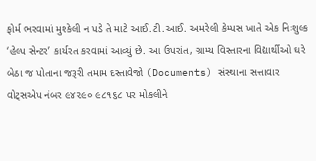ફોર્મ ભરવામાં મુશ્કેલી ન પડે તે માટે આઈ.ટી.આઈ. અમરેલી કેમ્પસ ખાતે એક નિઃશુલ્ક ‘હેલ્પ સેન્ટર’ કાર્યરત કરવામાં આવ્યું છે. આ ઉપરાંત, ગ્રામ્ય વિસ્તારના વિદ્યાર્થીઓ ઘરે બેઠા જ પોતાના જરૂરી તમામ દસ્તાવેજો (Documents) સંસ્થાના સત્તાવાર વોટ્સએપ નંબર ૯૪૨૯૦ ૯૮૧૬૮ પર મોકલીને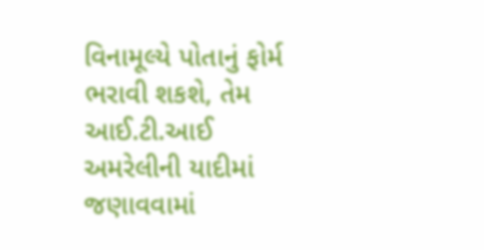વિનામૂલ્યે પોતાનું ફોર્મ ભરાવી શકશે, તેમ આઈ.ટી.આઈ અમરેલીની યાદીમાં જણાવવામાં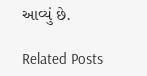આવ્યું છે.

Related Posts